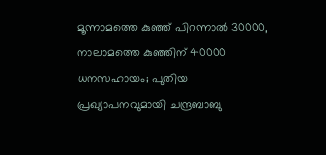മൂന്നാമത്തെ കുഞ്ഞ് പിറന്നാല്‍ 30000, നാലാമത്തെ കുഞ്ഞിന് 40000 ധനസഹായം; പുതിയ പ്രഖ്യാപനവുമായി ചന്ദ്രബാബു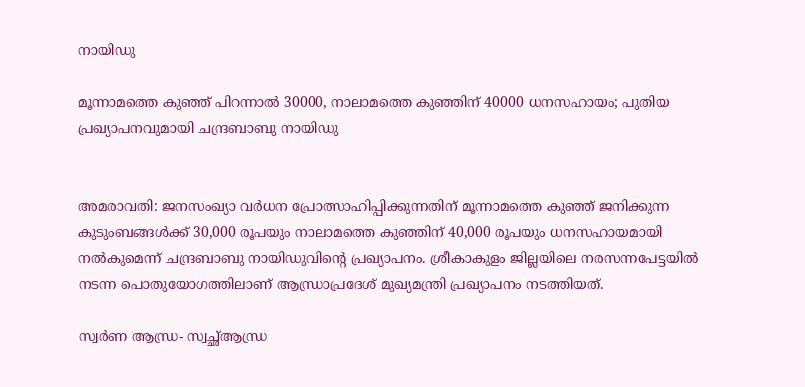നായിഡു

മൂന്നാമത്തെ കുഞ്ഞ് പിറന്നാല്‍ 30000, നാലാമത്തെ കുഞ്ഞിന് 40000 ധനസഹായം; പുതിയ പ്രഖ്യാപനവുമായി ചന്ദ്രബാബു നായിഡു


അമരാവതി: ജനസംഖ്യാ വര്‍ധന പ്രോത്സാഹിപ്പിക്കുന്നതിന് മൂന്നാമത്തെ കുഞ്ഞ് ജനിക്കുന്ന കുടുംബങ്ങള്‍ക്ക് 30,000 രൂപയും നാലാമത്തെ കുഞ്ഞിന് 40,000 രൂപയും ധനസഹായമായി നല്‍കുമെന്ന് ചന്ദ്രബാബു നായിഡുവിന്റെ പ്രഖ്യാപനം. ശ്രീകാകുളം ജില്ലയിലെ നരസന്നപേട്ടയില്‍ നടന്ന പൊതുയോഗത്തിലാണ് ആന്ധ്രാപ്രദേശ് മുഖ്യമന്ത്രി പ്രഖ്യാപനം നടത്തിയത്.

സ്വര്‍ണ ആന്ധ്ര- സ്വച്ഛ്ആന്ധ്ര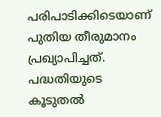പരിപാടിക്കിടെയാണ് പുതിയ തീരുമാനം പ്രഖ്യാപിച്ചത്. പദ്ധതിയുടെ കൂടുതല്‍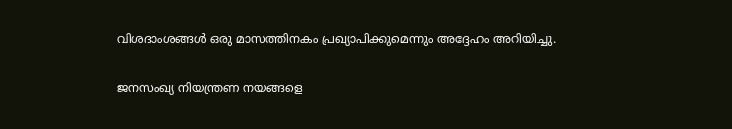വിശദാംശങ്ങള്‍ ഒരു മാസത്തിനകം പ്രഖ്യാപിക്കുമെന്നും അദ്ദേഹം അറിയിച്ചു.

ജനസംഖ്യ നിയന്ത്രണ നയങ്ങളെ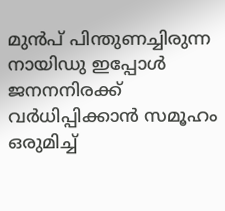മുന്‍പ് പിന്തുണച്ചിരുന്ന നായിഡു ഇപ്പോള്‍ ജനനനിരക്ക് വര്‍ധിപ്പിക്കാന്‍ സമൂഹം ഒരുമിച്ച്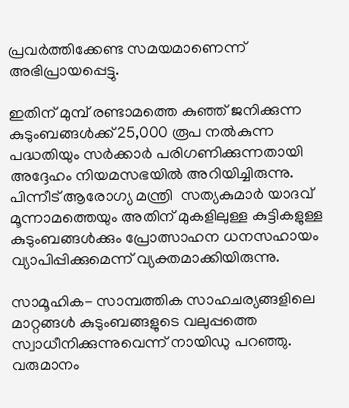പ്രവര്‍ത്തിക്കേണ്ട സമയമാണെന്ന് അഭിപ്രായപ്പെട്ടു.

ഇതിന് മുമ്പ് രണ്ടാമത്തെ കുഞ്ഞ് ജനിക്കുന്ന കുടുംബങ്ങള്‍ക്ക് 25,000 രൂപ നല്‍കുന്ന പദ്ധതിയും സര്‍ക്കാര്‍ പരിഗണിക്കുന്നതായി അദ്ദേഹം നിയമസഭയില്‍ അറിയിച്ചിരുന്നു. പിന്നീട് ആരോഗ്യ മന്ത്രി  സത്യകുമാര്‍ യാദവ് മൂന്നാമത്തെയും അതിന് മുകളിലുള്ള കുട്ടികളുള്ള കുടുംബങ്ങള്‍ക്കും പ്രോത്സാഹന ധനസഹായം വ്യാപിപ്പിക്കുമെന്ന് വ്യക്തമാക്കിയിരുന്നു.

സാമൂഹിക- സാമ്പത്തിക സാഹചര്യങ്ങളിലെ മാറ്റങ്ങള്‍ കുടുംബങ്ങളുടെ വലുപ്പത്തെ സ്വാധീനിക്കുന്നുവെന്ന് നായിഡു പറഞ്ഞു. വരുമാനം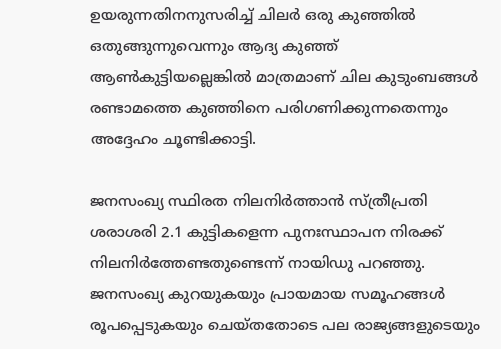ഉയരുന്നതിനനുസരിച്ച് ചിലര്‍ ഒരു കുഞ്ഞില്‍ ഒതുങ്ങുന്നുവെന്നും ആദ്യ കുഞ്ഞ് ആണ്‍കുട്ടിയല്ലെങ്കില്‍ മാത്രമാണ് ചില കുടുംബങ്ങള്‍ രണ്ടാമത്തെ കുഞ്ഞിനെ പരിഗണിക്കുന്നതെന്നും അദ്ദേഹം ചൂണ്ടിക്കാട്ടി.

ജനസംഖ്യ സ്ഥിരത നിലനിര്‍ത്താന്‍ സ്ത്രീപ്രതി ശരാശരി 2.1 കുട്ടികളെന്ന പുനഃസ്ഥാപന നിരക്ക് നിലനിര്‍ത്തേണ്ടതുണ്ടെന്ന് നായിഡു പറഞ്ഞു. ജനസംഖ്യ കുറയുകയും പ്രായമായ സമൂഹങ്ങള്‍ രൂപപ്പെടുകയും ചെയ്തതോടെ പല രാജ്യങ്ങളുടെയും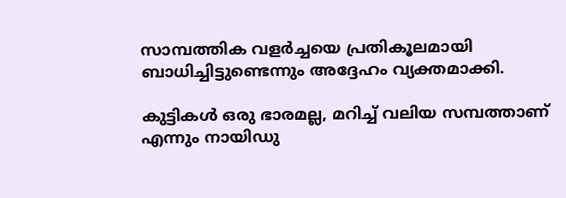സാമ്പത്തിക വളര്‍ച്ചയെ പ്രതികൂലമായി ബാധിച്ചിട്ടുണ്ടെന്നും അദ്ദേഹം വ്യക്തമാക്കി.

കുട്ടികള്‍ ഒരു ഭാരമല്ല, മറിച്ച് വലിയ സമ്പത്താണ് എന്നും നായിഡു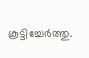കൂട്ടിച്ചേര്‍ത്തു.